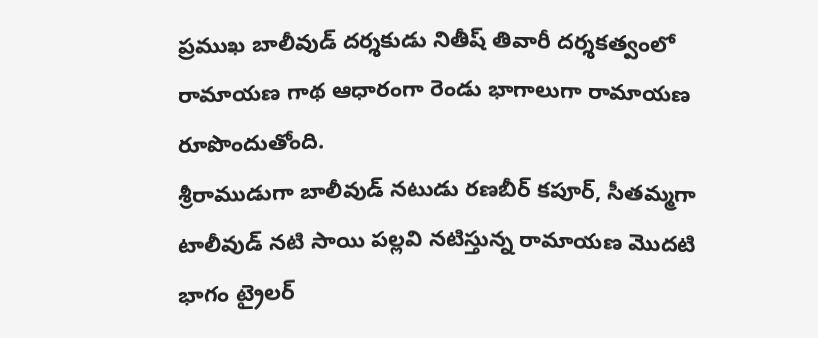ప్రముఖ బాలీవుడ్ దర్శకుడు నితీష్ తివారీ దర్శకత్వంలో రామాయణ గాథ ఆధారంగా రెండు భాగాలుగా రామాయణ రూపొందుతోంది.
శ్రీరాముడుగా బాలీవుడ్ నటుడు రణబీర్ కపూర్, సీతమ్మగా టాలీవుడ్ నటి సాయి పల్లవి నటిస్తున్న రామాయణ మొదటి భాగం ట్రైలర్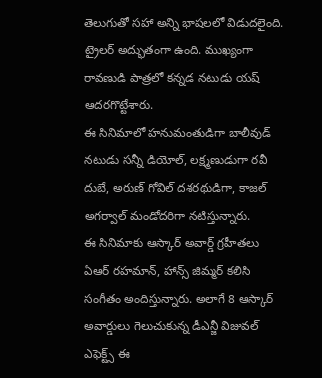తెలుగుతో సహా అన్ని భాషలలో విడుదలైంది. ట్రైలర్ అద్భుతంగా ఉంది. ముఖ్యంగా రావణుడి పాత్రలో కన్నడ నటుడు యష్ ఆదరగొట్టేశారు.
ఈ సినిమాలో హనుమంతుడిగా బాలీవుడ్ నటుడు సన్నీ డియోల్, లక్ష్మణుడుగా రవీ దుబే, అరుణ్ గోవిల్ దశరథుడిగా, కాజల్ అగర్వాల్ మండోదరిగా నటిస్తున్నారు.
ఈ సినిమాకు ఆస్కార్ అవార్డ్ గ్రహీతలు ఏఆర్ రహమాన్, హాన్స్ జిమ్మర్ కలిసి సంగీతం అందిస్తున్నారు. అలాగే 8 ఆస్కార్ అవార్డులు గెలుచుకున్న డీఎన్జీ విజువల్ ఎఫెక్ట్స్ ఈ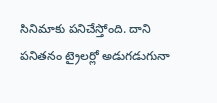సినిమాకు పనిచేస్తోంది. దాని పనితనం ట్రైలర్లో అడుగడుగునా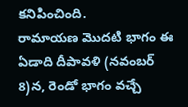కనిపించింది.
రామాయణ మొదటి భాగం ఈ ఏడాది దీపావళి (నవంబర్ 8)న, రెండో భాగం వచ్చే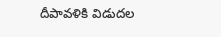దీపావళికి విడుదల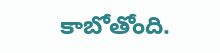కాబోతోంది.